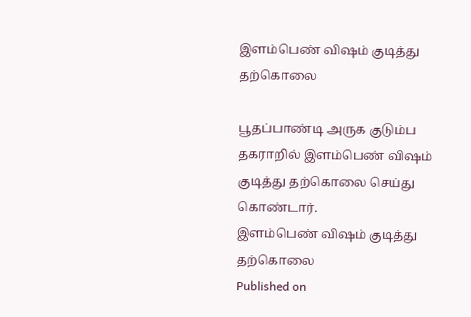இளம்பெண் விஷம் குடித்து தற்கொலை

பூதப்பாண்டி அருக குடும்ப தகராறில் இளம்பெண் விஷம் குடித்து தற்கொலை செய்து கொண்டார்.
இளம்பெண் விஷம் குடித்து தற்கொலை
Published on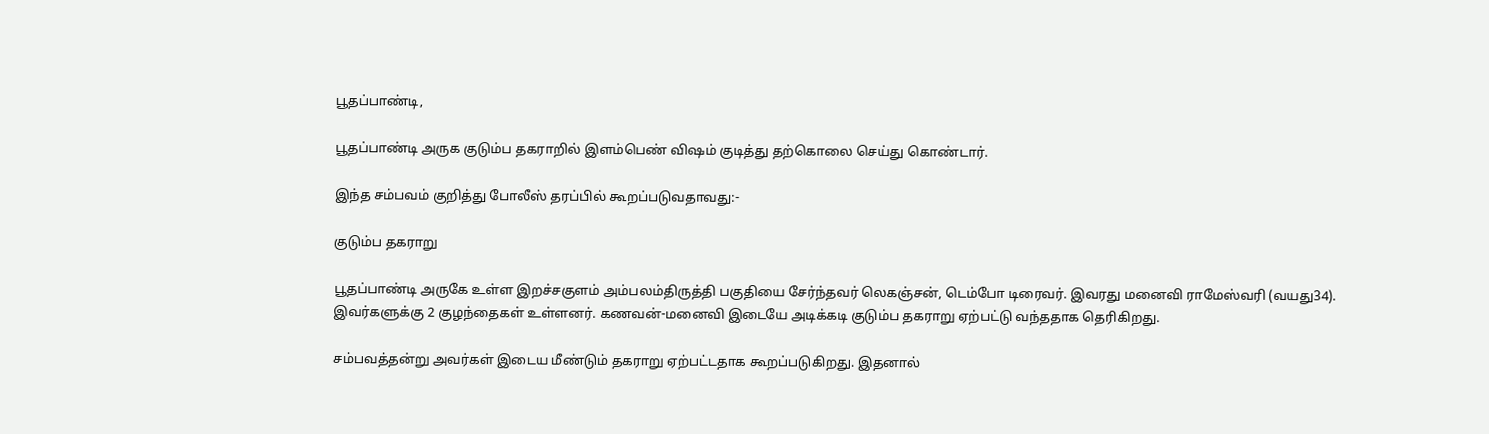பூதப்பாண்டி,

பூதப்பாண்டி அருக குடும்ப தகராறில் இளம்பெண் விஷம் குடித்து தற்கொலை செய்து கொண்டார்.

இந்த சம்பவம் குறித்து போலீஸ் தரப்பில் கூறப்படுவதாவது:-

குடும்ப தகராறு

பூதப்பாண்டி அருகே உள்ள இறச்சகுளம் அம்பலம்திருத்தி பகுதியை சேர்ந்தவர் லெகஞ்சன், டெம்போ டிரைவர். இவரது மனைவி ராமேஸ்வரி (வயது34). இவர்களுக்கு 2 குழந்தைகள் உள்ளனர். கணவன்-மனைவி இடையே அடிக்கடி குடும்ப தகராறு ஏற்பட்டு வந்ததாக தெரிகிறது.

சம்பவத்தன்று அவர்கள் இடைய மீண்டும் தகராறு ஏற்பட்டதாக கூறப்படுகிறது. இதனால்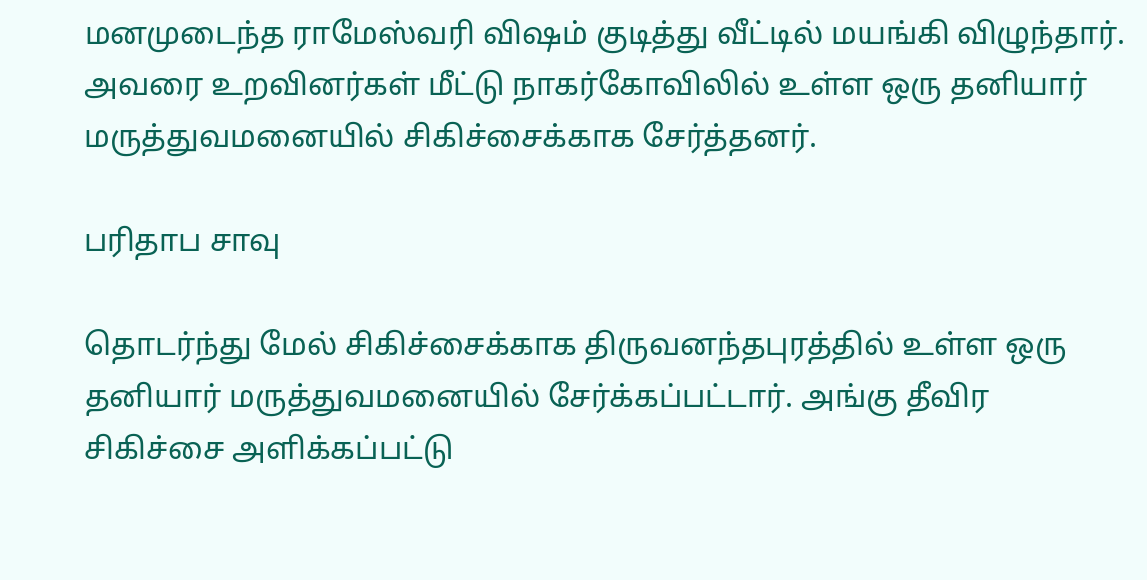மனமுடைந்த ராமேஸ்வரி விஷம் குடித்து வீட்டில் மயங்கி விழுந்தார். அவரை உறவினர்கள் மீட்டு நாகர்கோவிலில் உள்ள ஒரு தனியார் மருத்துவமனையில் சிகிச்சைக்காக சேர்த்தனர்.

பரிதாப சாவு

தொடர்ந்து மேல் சிகிச்சைக்காக திருவனந்தபுரத்தில் உள்ள ஒரு தனியார் மருத்துவமனையில் சேர்க்கப்பட்டார். அங்கு தீவிர சிகிச்சை அளிக்கப்பட்டு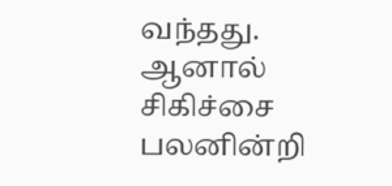வந்தது. ஆனால் சிகிச்சை பலனின்றி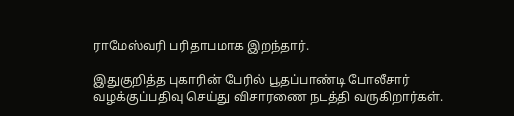ராமேஸ்வரி பரிதாபமாக இறந்தார்.

இதுகுறித்த புகாரின் பேரில் பூதப்பாண்டி போலீசார் வழக்குப்பதிவு செய்து விசாரணை நடத்தி வருகிறார்கள்.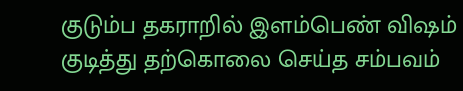குடும்ப தகராறில் இளம்பெண் விஷம் குடித்து தற்கொலை செய்த சம்பவம்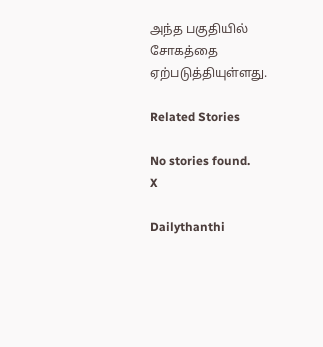அந்த பகுதியில் சோகத்தை ஏற்படுத்தியுள்ளது.

Related Stories

No stories found.
X

Dailythanthi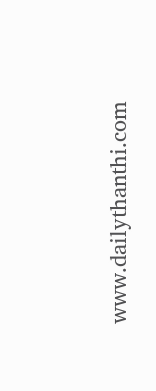www.dailythanthi.com